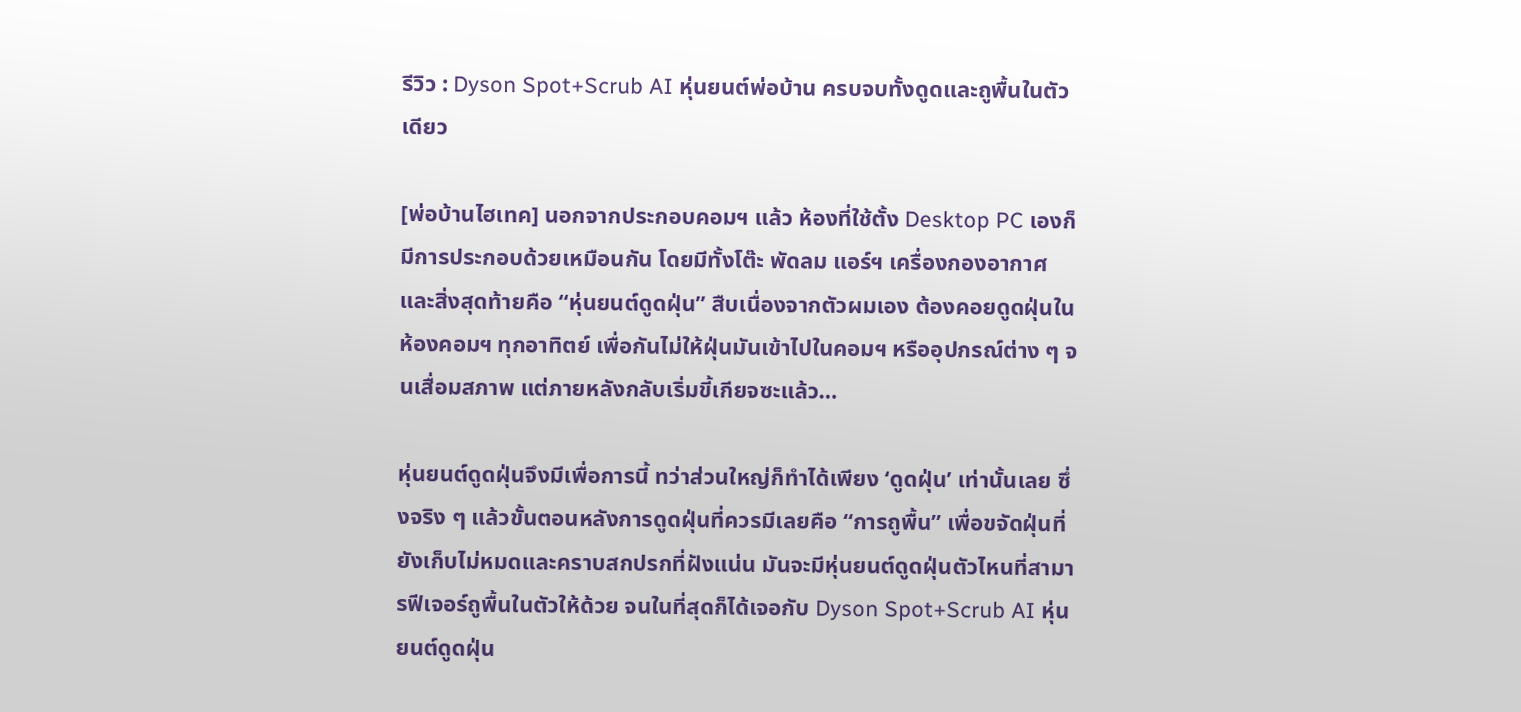รีวิว : Dyson Spot+Scrub AI หุ่นยนต์พ่อบ้าน ครบจบทั้งดูดและถูพื้นในตัวเดียว

[พ่อบ้านไฮเทค] นอกจากประกอบคอมฯ แล้ว ห้องที่ใช้ตั้ง Desktop PC เองก็มีการประกอบด้วยเหมือนกัน โดยมีทั้งโต๊ะ พัดลม แอร์ฯ เครื่องกองอากาศ และสิ่งสุดท้ายคือ “หุ่นยนต์ดูดฝุ่น” สืบเนื่องจากตัวผมเอง ต้องคอยดูดฝุ่นในห้องคอมฯ ทุกอาทิตย์ เพื่อกันไม่ให้ฝุ่นมันเข้าไปในคอมฯ หรืออุปกรณ์ต่าง ๆ จนเสื่อมสภาพ แต่ภายหลังกลับเริ่มขี้เกียจซะแล้ว…

หุ่นยนต์ดูดฝุ่นจึงมีเพื่อการนี้ ทว่าส่วนใหญ่ก็ทำได้เพียง ‘ดูดฝุ่น’ เท่านั้นเลย ซึ่งจริง ๆ แล้วขั้นตอนหลังการดูดฝุ่นที่ควรมีเลยคือ “การถูพื้น” เพื่อขจัดฝุ่นที่ยังเก็บไม่หมดและคราบสกปรกที่ฝังแน่น มันจะมีหุ่นยนต์ดูดฝุ่นตัวไหนที่สามารฟีเจอร์ถูพื้นในตัวให้ด้วย จนในที่สุดก็ได้เจอกับ Dyson Spot+Scrub AI หุ่นยนต์ดูดฝุ่น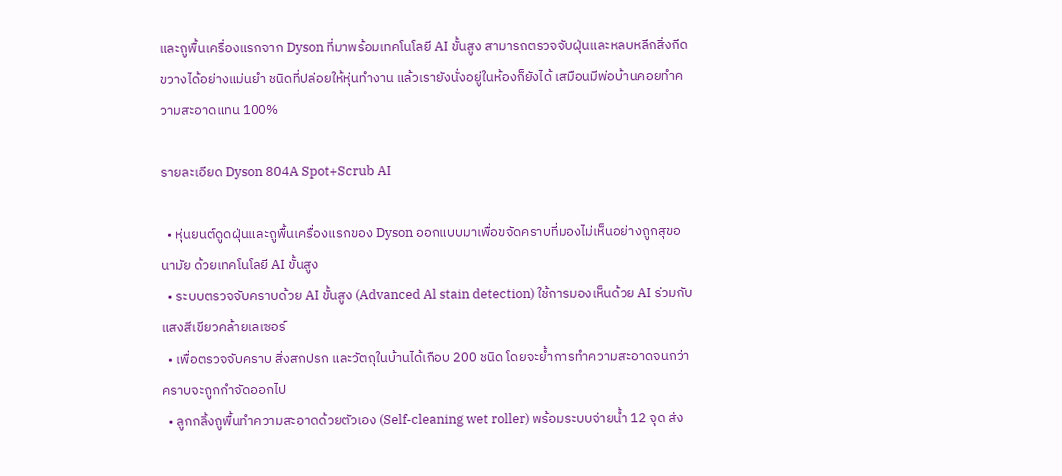และถูพื้นเครื่องแรกจาก Dyson ที่มาพร้อมเทคโนโลยี AI ขั้นสูง สามารถตรวจจับฝุ่นและหลบหลีกสิ่งกีดขวางได้อย่างแม่นยำ ชนิดที่ปล่อยให้หุ่นทำงาน แล้วเรายังนั่งอยู่ในห้องก็ยังได้ เสมือนมีพ่อบ้านคอยทำความสะอาดแทน 100%

รายละเอียด Dyson 804A Spot+Scrub AI

  • หุ่นยนต์ดูดฝุ่นและถูพื้นเครื่องแรกของ Dyson ออกแบบมาเพื่อขจัดคราบที่มองไม่เห็นอย่างถูกสุขอนามัย ด้วยเทคโนโลยี AI ขั้นสูง
  • ระบบตรวจจับคราบด้วย AI ขั้นสูง (Advanced Al stain detection) ใช้การมองเห็นด้วย AI ร่วมกับแสงสีเขียวคล้ายเลเซอร์
  • เพื่อตรวจจับคราบ สิ่งสกปรก และวัตถุในบ้านได้เกือบ 200 ชนิด โดยจะย้ำการทำความสะอาดจนกว่าคราบจะถูกกำจัดออกไป
  • ลูกกลิ้งถูพื้นทำความสะอาดด้วยตัวเอง (Self-cleaning wet roller) พร้อมระบบจ่ายน้ำ 12 จุด ส่ง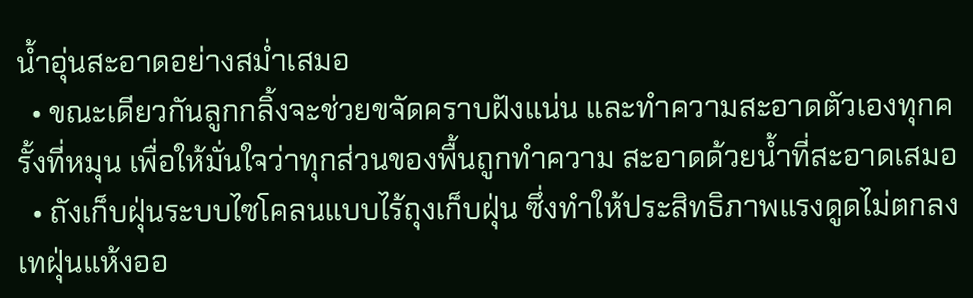น้ำอุ่นสะอาดอย่างสม่ำเสมอ
  • ขณะเดียวกันลูกกลิ้งจะช่วยขจัดคราบฝังแน่น และทำความสะอาดตัวเองทุกครั้งที่หมุน เพื่อให้มั่นใจว่าทุกส่วนของพื้นถูกทำความ สะอาดด้วยน้ำที่สะอาดเสมอ
  • ถังเก็บฝุ่นระบบไซโคลนแบบไร้ถุงเก็บฝุ่น ซึ่งทำให้ประสิทธิภาพแรงดูดไม่ตกลงเทฝุ่นแห้งออ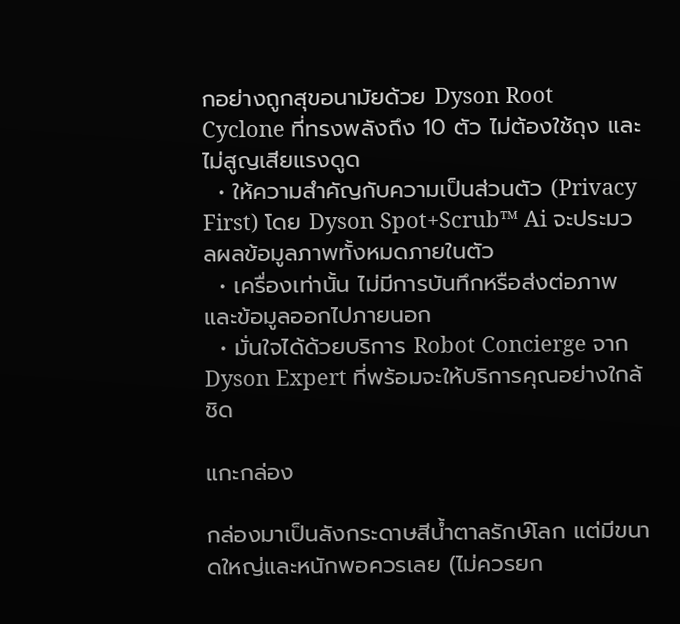กอย่างถูกสุขอนามัยด้วย Dyson Root Cyclone ที่ทรงพลังถึง 10 ตัว ไม่ต้องใช้ถุง และไม่สูญเสียแรงดูด
  • ให้ความสำคัญกับความเป็นส่วนตัว (Privacy First) โดย Dyson Spot+Scrub™ Ai จะประมวลผลข้อมูลภาพทั้งหมดภายในตัว
  • เครื่องเท่านั้น ไม่มีการบันทึกหรือส่งต่อภาพและข้อมูลออกไปภายนอก
  • มั่นใจได้ด้วยบริการ Robot Concierge จาก Dyson Expert ที่พร้อมจะให้บริการคุณอย่างใกล้ชิด

แกะกล่อง

กล่องมาเป็นลังกระดาษสีน้ำตาลรักษ์โลก แต่มีขนาดใหญ่และหนักพอควรเลย (ไม่ควรยก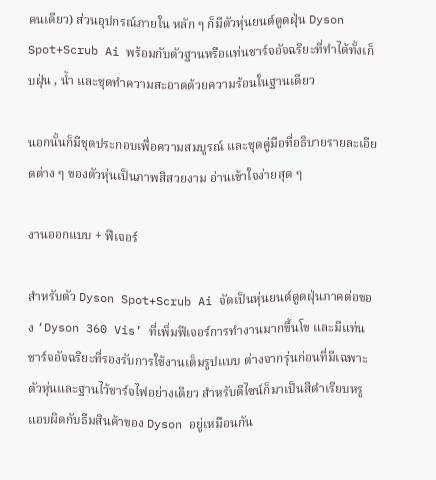คนเดียว) ส่วนอุปกรณ์ภายใน หลัก ๆ ก็มีตัวหุ่นยนต์ดูดฝุ่น Dyson Spot+Scrub Ai พร้อมกับตัวฐานหรือแท่นชาร์จอัจฉริยะที่ทำได้ทั้งเก็บฝุ่น , น้ำ และชุดทำความสะอาดด้วยความร้อนในฐานเดียว

นอกนั้นก็มีชุดประกอบเพื่อความสมบูรณ์ และชุดคู่มือที่อธิบายรายละเอียดต่าง ๆ ของตัวหุ่นเป็นภาพสีสวยงาม อ่านเข้าใจง่ายสุด ๆ

งานออกแบบ + ฟีเจอร์

สำหรับตัว Dyson Spot+Scrub Ai จัดเป็นหุ่นยนต์ดูดฝุ่นภาคต่อของ ‘Dyson 360 Vis’ ที่เพิ่มฟีเจอร์การทำงานมากขึ้นโข และมีแท่นชาร์จอัจฉริยะที่รองรับการใช้งานเต็มรูปแบบ ต่างจากรุ่นก่อนที่มีเฉพาะตัวหุ่นและฐานไว้ชาร์จไฟอย่างเดียว สำหรับดีไซน์ก็มาเป็นสีดำเรียบหรู แอบผิดกับธีมสินค้าของ Dyson อยู่เหมือนกัน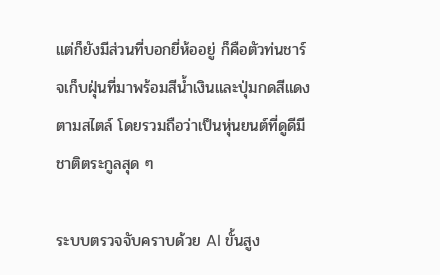แต่ก็ยังมีส่วนที่บอกยี่ห้ออยู่ ก็คือตัวท่นชาร์จเก็บฝุ่นที่มาพร้อมสีน้ำเงินและปุ่มกดสีแดงตามสไตล์ โดยรวมถือว่าเป็นหุ่นยนต์ที่ดูดีมีชาติตระกูลสุด ๆ

ระบบตรวจจับคราบด้วย AI ขั้นสูง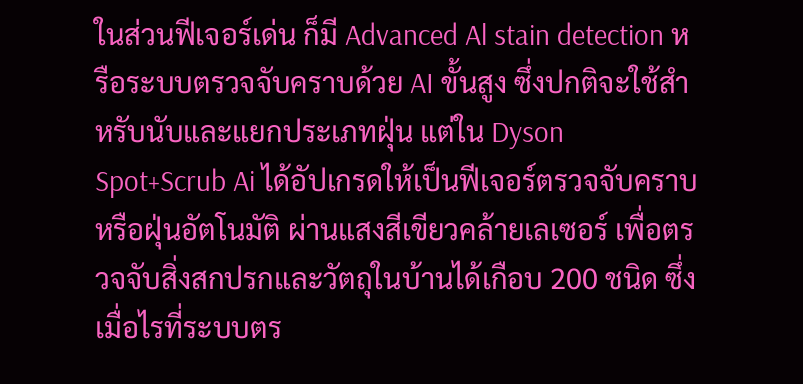ในส่วนฟีเจอร์เด่น ก็มี Advanced Al stain detection หรือระบบตรวจจับคราบด้วย AI ขั้นสูง ซึ่งปกติจะใช้สำหรับนับและแยกประเภทฝุ่น แต่ใน Dyson Spot+Scrub Ai ได้อัปเกรดให้เป็นฟีเจอร์ตรวจจับคราบหรือฝุ่นอัตโนมัติ ผ่านแสงสีเขียวคล้ายเลเซอร์ เพื่อตรวจจับสิ่งสกปรกและวัตถุในบ้านได้เกือบ 200 ชนิด ซึ่งเมื่อไรที่ระบบตร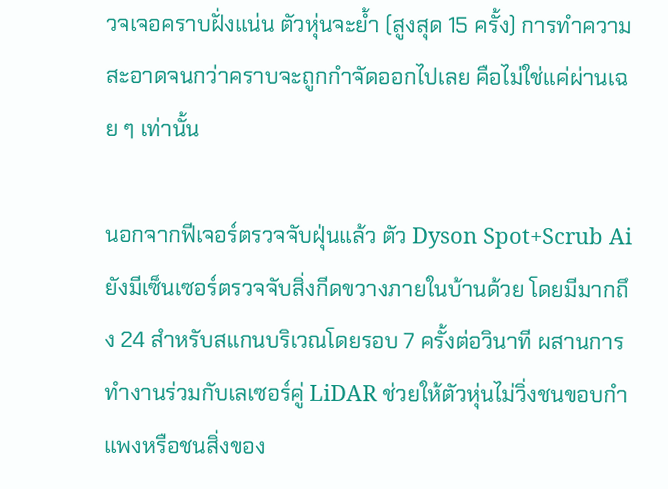วจเจอคราบฝั่งแน่น ตัวหุ่นจะย้ำ (สูงสุด 15 ครั้ง) การทำความสะอาดจนกว่าคราบจะถูกกำจัดออกไปเลย คือไม่ใช่แค่ผ่านเฉย ๆ เท่านั้น

นอกจากฟีเจอร์ตรวจจับฝุ่นแล้ว ตัว Dyson Spot+Scrub Ai ยังมีเซ็นเซอร์ตรวจจับสิ่งกีดขวางภายในบ้านด้วย โดยมีมากถึง 24 สำหรับสแกนบริเวณโดยรอบ 7 ครั้งต่อวินาที ผสานการทำงานร่วมกับเลเซอร์คู่ LiDAR ช่วยให้ตัวหุ่นไม่วิ่งชนขอบกำแพงหรือชนสิ่งของ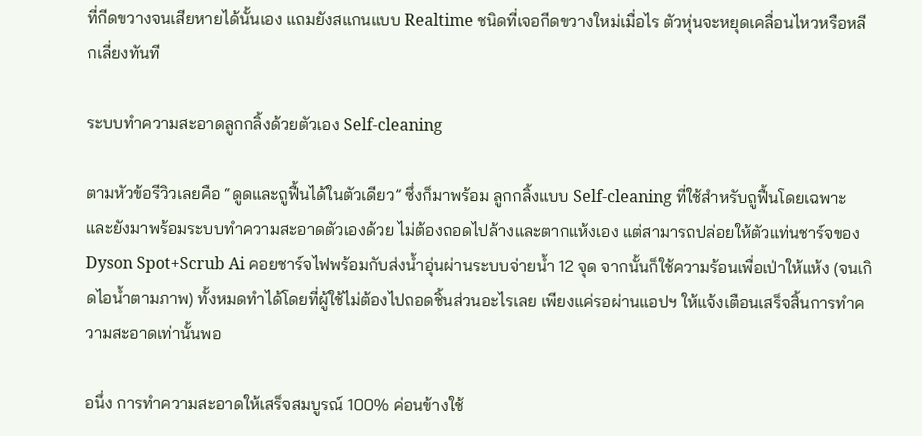ที่กีดขวางจนเสียหายได้นั้นเอง แถมยังสแกนแบบ Realtime ชนิดที่เจอกีดขวางใหม่เมื่อไร ตัวหุ่นจะหยุดเคลื่อนไหวหรือหลีกเลี่ยงทันที

ระบบทำความสะอาดลูกกลิ้งด้วยตัวเอง Self-cleaning

ตามหัวข้อรีวิวเลยคือ “ดูดและถูฟื้นได้ในตัวเดียว” ซึ่งก็มาพร้อม ลูกกลิ้งแบบ Self-cleaning ที่ใช้สำหรับถูฟื้นโดยเฉพาะ และยังมาพร้อมระบบทำความสะอาดตัวเองด้วย ไม่ต้องถอดไปล้างและตากแห้งเอง แต่สามารถปล่อยให้ตัวแท่นชาร์จของ Dyson Spot+Scrub Ai คอยชาร์จไฟพร้อมกับส่งน้ำอุ่นผ่านระบบจ่ายน้ำ 12 จุด จากนั้นก็ใช้ความร้อนเพื่อเป่าให้แห้ง (จนเกิดไอน้ำตามภาพ) ทั้งหมดทำได้โดยที่ผู้ใช้ไม่ต้องไปถอดชิ้นส่วนอะไรเลย เพียงแค่รอผ่านแอปฯ ให้แจ้งเตือนเสร็จสิ้นการทำความสะอาดเท่านั้นพอ

อนึ่ง การทำความสะอาดให้เสร็จสมบูรณ์ 100% ค่อนข้างใช้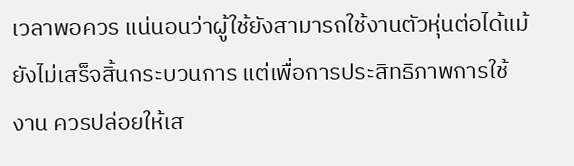เวลาพอควร แน่นอนว่าผู้ใช้ยังสามารถใช้งานตัวหุ่นต่อได้แม้ยังไม่เสร็จสิ้นกระบวนการ แต่เพื่อการประสิทธิภาพการใช้งาน ควรปล่อยให้เส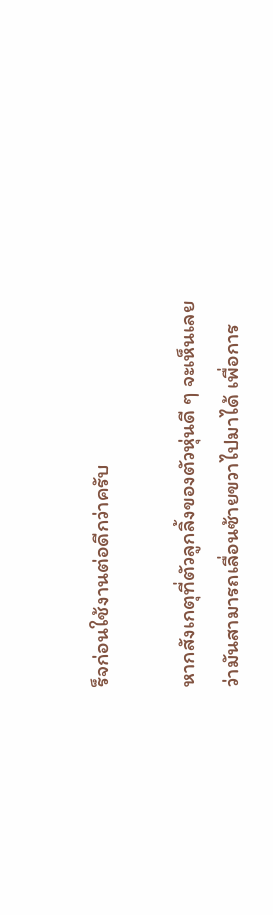ร็จก่อนใช้งานต่อดีกว่าครับ

หากสังเกตุที่ตัวลูกลิ้งของตัวหุ่นดี ๆ จะเห็นเลยว่ามันสามารถเลื่อนซ้ายขวาไปมาได้ เพื่อการ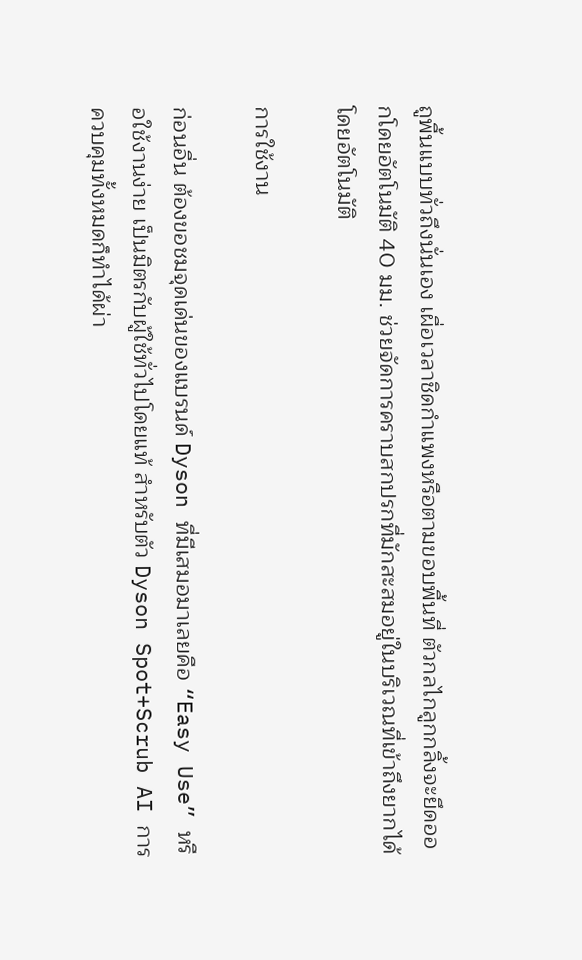ถูพื้นแบบทั่วถึงนั่นเอง เผื่อเวลาชิดกำแพงหรือตามขอบพื้นที่ ตัวกลไกลูกกลิ้งจะยึดออกโดยอัตโนมัติ 40 มม. ช่วยจัดการคราบสกปรกที่มักสะสมอยู่ในบริเวณที่เข้าถึงยากได้โดยอัตโนมัติ

การใช้งาน

ก่อนอื่น ต้องขอชมจุดเด่นของแบรนด์ Dyson ที่มีเสมอมาเลยคือ “Easy Use” หรือใช้งานง่าย เป็นมิตรกับผู้ใช้ทั่วไปโดยแท้ สำหรับตัว Dyson Spot+Scrub AI การควบคุมทั้งหมดก็ทำได้ผ่า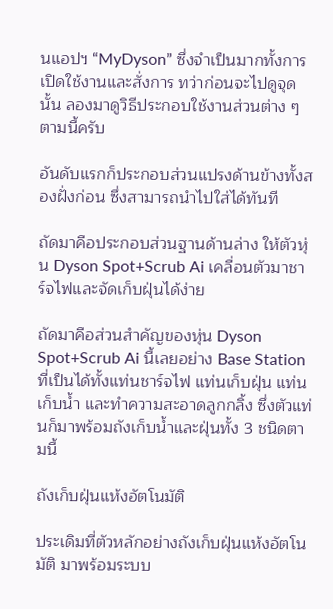นแอปฯ “MyDyson” ซึ่งจำเป็นมากทั้งการเปิดใช้งานและสั่งการ ทว่าก่อนจะไปดูจุดนั้น ลองมาดูวิธีประกอบใช้งานส่วนต่าง ๆ ตามนี้ครับ

อันดับแรกก็ประกอบส่วนแปรงด้านข้างทั้งสองฝั่งก่อน ซึ่งสามารถนำไปใส่ได้ทันที

ถัดมาคือประกอบส่วนฐานด้านล่าง ให้ตัวหุ่น Dyson Spot+Scrub Ai เคลื่อนตัวมาชาร์จไฟและจัดเก็บฝุ่นได้ง่าย

ถัดมาคือส่วนสำคัญของหุ่น Dyson Spot+Scrub Ai นี้เลยอย่าง Base Station ที่เป็นได้ทั้งแท่นชาร์จไฟ แท่นเก็บฝุ่น แท่นเก็บน้ำ และทำความสะอาดลูกกลิ้ง ซึ่งตัวแท่นก็มาพร้อมถังเก็บน้ำและฝุ่นทั้ง 3 ชนิดตามนี้

ถังเก็บฝุ่นแห้งอัตโนมัติ

ประเดิมที่ตัวหลักอย่างถังเก็บฝุ่นแห้งอัตโนมัติ มาพร้อมระบบ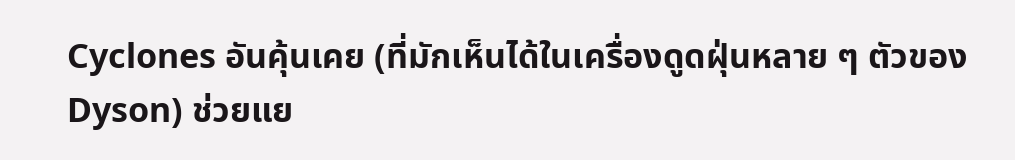Cyclones อันคุ้นเคย (ที่มักเห็นได้ในเครื่องดูดฝุ่นหลาย ๆ ตัวของ Dyson) ช่วยแย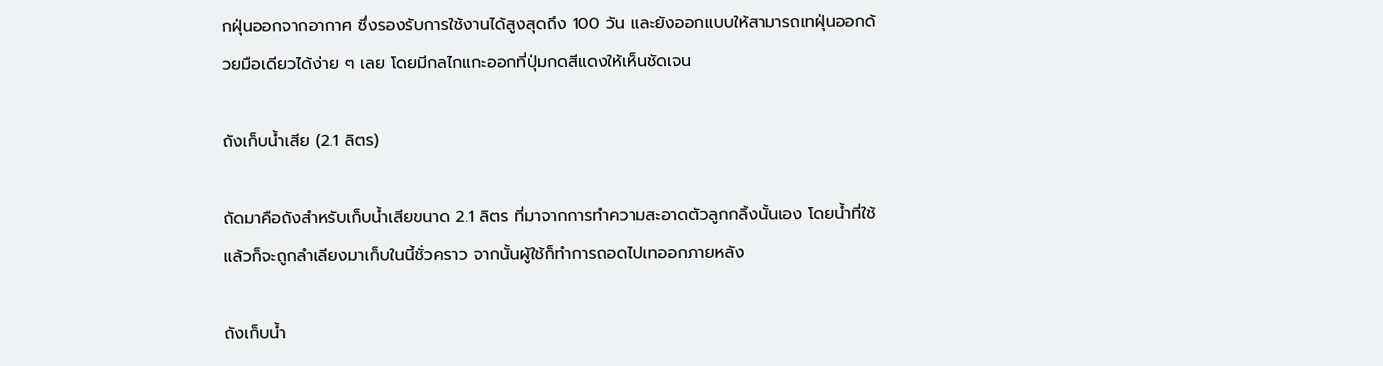กฝุ่นออกจากอากาศ ซึ่งรองรับการใช้งานได้สูงสุดถึง 100 วัน และยังออกแบบให้สามารถเทฝุ่นออกด้วยมือเดียวได้ง่าย ๆ เลย โดยมีกลไกแกะออกที่ปุ่มกดสีแดงให้เห็นชัดเจน

ถังเก็บน้ำเสีย (2.1 ลิตร)

ถัดมาคือถังสำหรับเก็บน้ำเสียขนาด 2.1 ลิตร ที่มาจากการทำความสะอาดตัวลูกกลิ้งนั้นเอง โดยน้ำที่ใช้แล้วก็จะถูกลำเลียงมาเก็บในนี้ชั่วคราว จากนั้นผู้ใช้ก็ทำการถอดไปเทออกภายหลัง

ถังเก็บน้ำ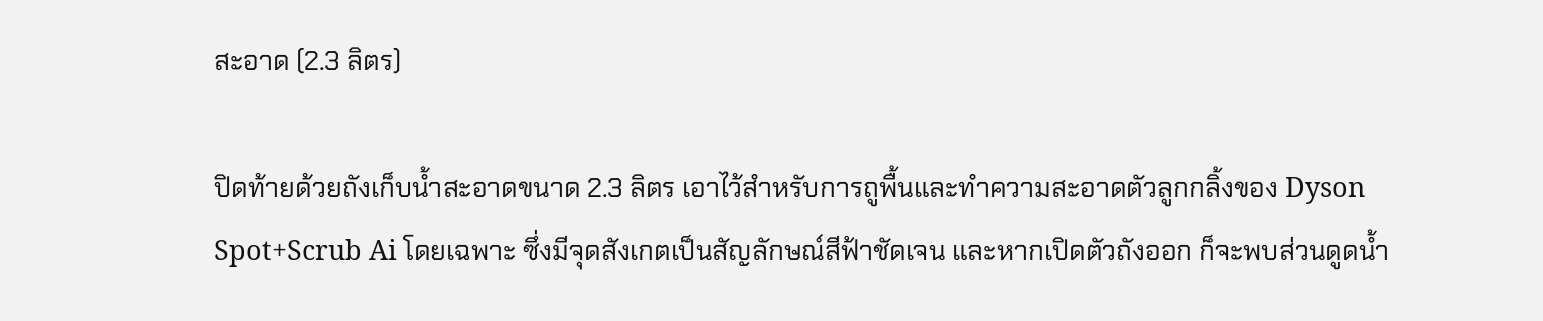สะอาด (2.3 ลิตร)

ปิดท้ายด้วยถังเก็บน้ำสะอาดขนาด 2.3 ลิตร เอาไว้สำหรับการถูพื้นและทำความสะอาดตัวลูกกลิ้งของ Dyson Spot+Scrub Ai โดยเฉพาะ ซึ่งมีจุดสังเกตเป็นสัญลักษณ์สีฟ้าชัดเจน และหากเปิดตัวถังออก ก็จะพบส่วนดูดน้ำ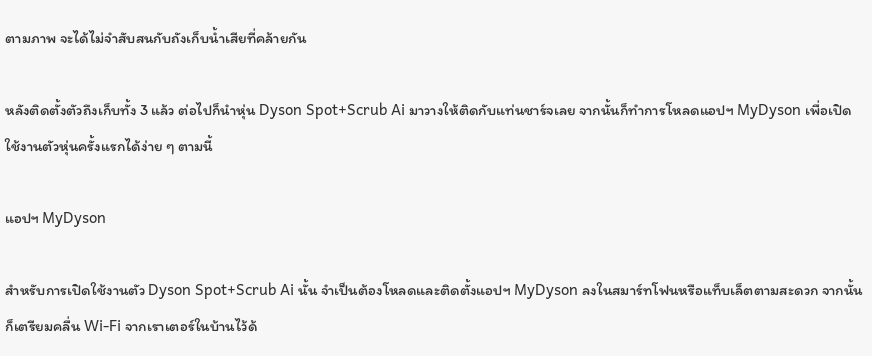ตามภาพ จะได้ไม่จำสับสนกับถังเก็บน้ำเสียที่คล้ายกัน

หลังติดตั้งตัวถึงเก็บทั้ง 3 แล้ว ต่อไปก็นำหุ่น Dyson Spot+Scrub Ai มาวางให้ติดกับแท่นชาร์จเลย จากนั้นก็ทำการโหลดแอปฯ MyDyson เพื่อเปิดใช้งานตัวหุ่นครั้งแรกได้ง่าย ๆ ตามนี้

แอปฯ MyDyson

สำหรับการเปิดใช้งานตัว Dyson Spot+Scrub Ai นั้น จำเป็นต้องโหลดและติดตั้งแอปฯ MyDyson ลงในสมาร์ทโฟนหรือแท็บเล็ตตามสะดวก จากนั้นก็เตรียมคลื่น Wi-Fi จากเราเตอร์ในบ้านไว้ด้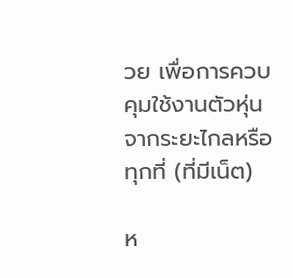วย เพื่อการควบคุมใช้งานตัวหุ่นจากระยะไกลหรือทุกที่ (ที่มีเน็ต)

ห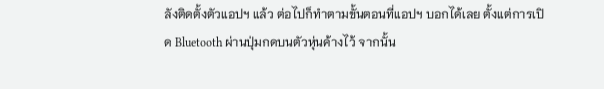ลังติดตั้งตัวแอปฯ แล้ว ต่อไปก็ทำตามขั้นตอนที่แอปฯ บอกได้เลย ตั้งแต่การเปิด Bluetooth ผ่านปุ่มกดบนตัวหุ่นค้างไว้ จากนั้น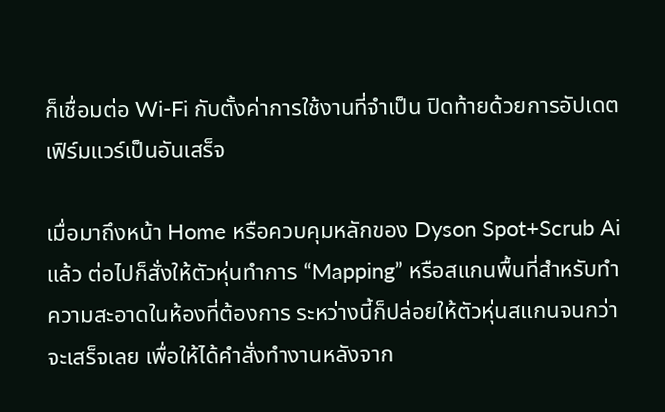ก็เชื่อมต่อ Wi-Fi กับตั้งค่าการใช้งานที่จำเป็น ปิดท้ายด้วยการอัปเดตเฟิร์มแวร์เป็นอันเสร็จ

เมื่อมาถึงหน้า Home หรือควบคุมหลักของ Dyson Spot+Scrub Ai แล้ว ต่อไปก็สั่งให้ตัวหุ่นทำการ “Mapping” หรือสแกนพื้นที่สำหรับทำความสะอาดในห้องที่ต้องการ ระหว่างนี้ก็ปล่อยให้ตัวหุ่นสแกนจนกว่าจะเสร็จเลย เพื่อให้ได้คำสั่งทำงานหลังจาก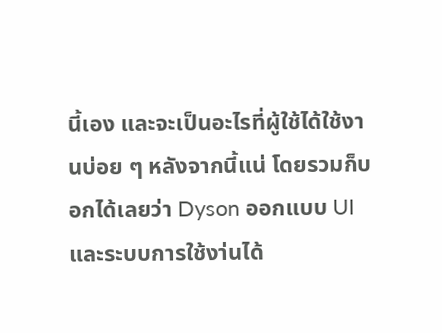นี้เอง และจะเป็นอะไรที่ผู้ใช้ได้ใช้งานบ่อย ๆ หลังจากนี้แน่ โดยรวมก็บอกได้เลยว่า Dyson ออกแบบ UI และระบบการใช้งา่นได้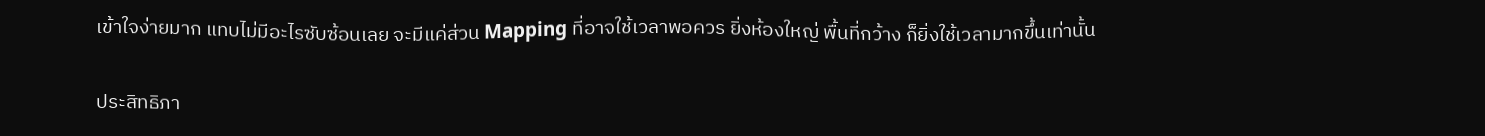เข้าใจง่ายมาก แทบไม่มีอะไรซับซ้อนเลย จะมีแค่ส่วน Mapping ที่อาจใช้เวลาพอควร ยิ่งห้องใหญ่ พื้นที่กว้าง ก็ยิ่งใช้เวลามากขึ้นเท่านั้น

ประสิทธิภา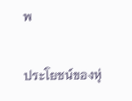พ

ประโยชน์ของหุ่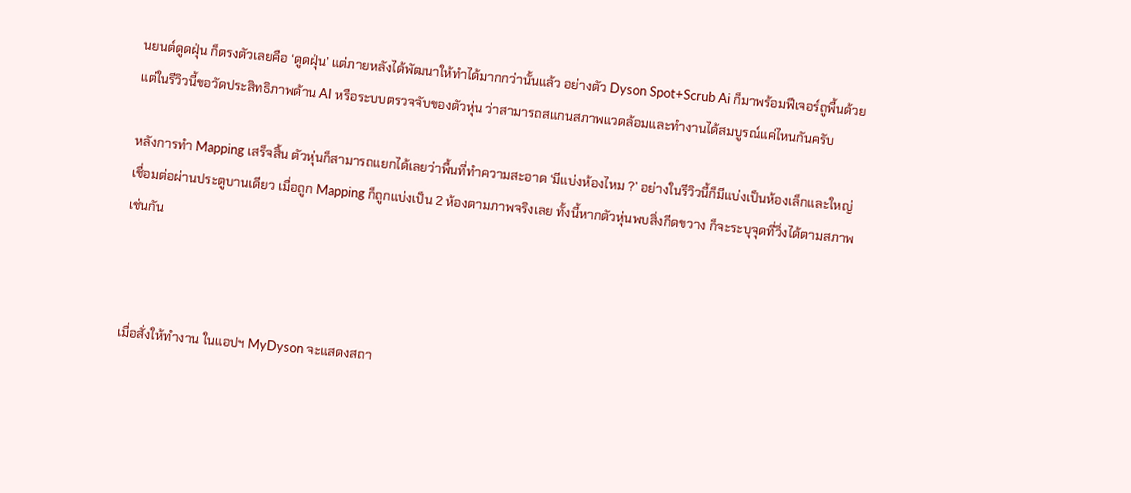นยนต์ดูดฝุ่น ก็ตรงตัวเลยคือ ‘ดูดฝุ่น’ แต่ภายหลังได้พัฒนาให้ทำได้มากกว่านั้นแล้ว อย่างตัว Dyson Spot+Scrub Ai ก็มาพร้อมฟีเจอร์ถูพื้นด้วย แต่ในรีวิวนี้ขอวัดประสิทธิภาพด้าน AI หรือระบบตรวจจับของตัวหุ่น ว่าสามารถสแกนสภาพแวดล้อมและทำงานได้สมบูรณ์แค่ไหนกันครับ

หลังการทำ Mapping เสร็จสิ้น ตัวหุ่นก็สามารถแยกได้เลยว่าพื้นที่ทำความสะอาด ‘มีแบ่งห้องไหม ?’ อย่างในรีวิวนี้ก็มีแบ่งเป็นห้องเล็กและใหญ่ เชื่อมต่อผ่านประตูบานเดียว เมื่อถูก Mapping ก็ถูกแบ่งเป็น 2 ห้องตามภาพจริงเลย ทั้งนี้หากตัวหุ่นพบสิ่งกีดขวาง ก็จะระบุจุดที่วิ่งได้ตามสภาพเช่นกัน



เมื่อสั่งให้ทำงาน ในแอปฯ MyDyson จะแสดงสถา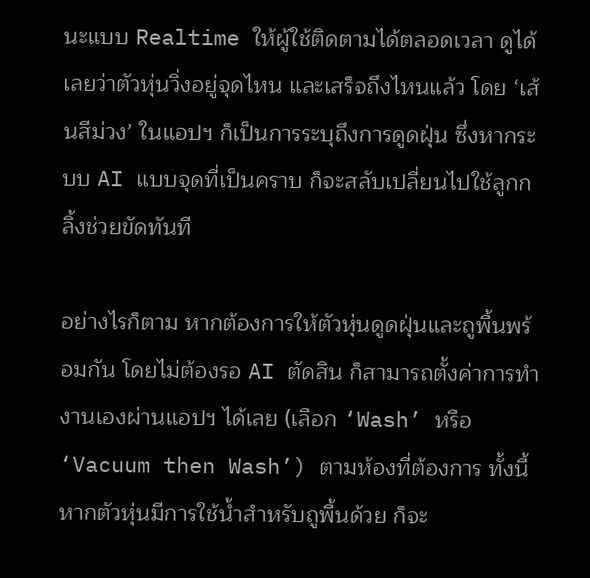นะแบบ Realtime ให้ผู้ใช้ติดตามได้ตลอดเวลา ดูได้เลยว่าตัวหุ่นวิ่งอยู่จุดไหน และเสร็จถึงไหนแล้ว โดย ‘เส้นสีม่วง’ ในแอปฯ ก็เป็นการระบุถึงการดูดฝุ่น ซึ่งหากระบบ AI แบบจุดที่เป็นคราบ ก็จะสลับเปลี่ยนไปใช้ลูกกลิ้งช่วยขัดทันที

อย่างไรก็ตาม หากต้องการให้ตัวหุ่นดูดฝุ่นและถูพื้นพร้อมกัน โดยไม่ต้องรอ AI ตัดสิน ก็สามารถตั้งค่าการทำงานเองผ่านแอปฯ ได้เลย (เลือก ‘Wash’ หรือ ‘Vacuum then Wash’) ตามห้องที่ต้องการ ทั้งนี้หากตัวหุ่นมีการใช้น้ำสำหรับถูพื้นด้วย ก็จะ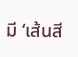มี ‘เส้นสี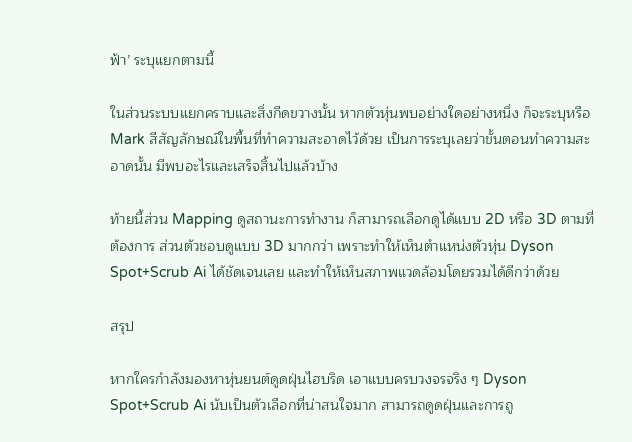ฟ้า’ ระบุแยกตามนี้

ในส่วนระบบแยกคราบและสิ่งกีดขวางนั้น หากตัวหุ่นพบอย่างใดอย่างหนึ่ง ก็จะระบุหรือ Mark สีสัญลักษณ์ในพื้นที่ทำความสะอาดไว้ด้วย เป็นการระบุเลยว่าขั้นตอนทำความสะอาดนั้น มีพบอะไรและเสร็จสิ้นไปแล้วบ้าง

ท้ายนี้ส่วน Mapping ดูสถานะการทำงาน ก็สามารถเลือกดูได้แบบ 2D หรือ 3D ตามที่ต้องการ ส่วนตัวชอบดูแบบ 3D มากกว่า เพราะทำให้เห็นตำแหน่งตัวหุ่น Dyson Spot+Scrub Ai ได้ชัดเจนเลย และทำให้เห็นสภาพแวดล้อมโดยรวมได้ดีกว่าด้วย

สรุป

หากใครกำลังมองหาหุ่นยนต์ดูดฝุ่นไฮบริด เอาแบบครบวงจรจริง ๆ Dyson Spot+Scrub Ai นับเป็นตัวเลือกที่น่าสนใจมาก สามารถดูดฝุ่นและการถู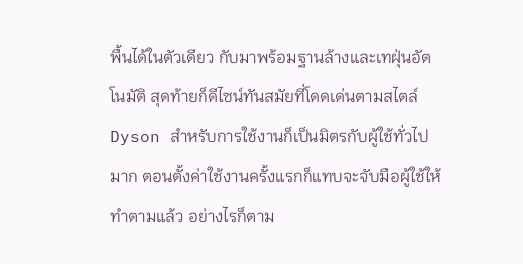พื้นได้ในตัวเดียว กับมาพร้อมฐานล้างและเทฝุ่นอัตโนมัติ สุดท้ายก็ดีไซน์ทันสมัยที่โดดเด่นตามสไตล์ Dyson สำหรับการใช้งานก็เป็นมิตรกับผู้ใช้ทั่วไปมาก ตอนตั้งค่าใช้งานครั้งแรกก็แทบจะจับมือผู้ใช้ให้ทำตามแล้ว อย่างไรก็ตาม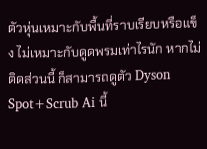ตัวหุ่นเหมาะกับพื้นที่ราบเรียบหรือแข็ง ไม่เหมาะกับดูดพรมเท่าไรนัก หากไม่ติดส่วนนี้ ก็สามารถดูตัว Dyson Spot+Scrub Ai นี้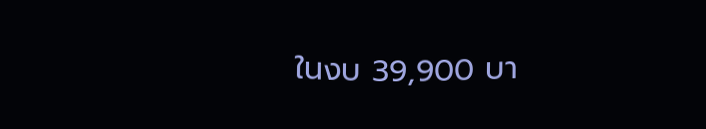ในงบ 39,900 บา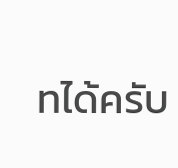ทได้ครับ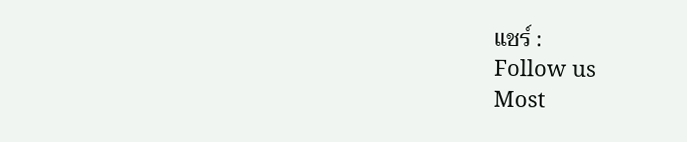แชร์ :
Follow us
Most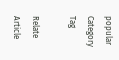popular
Category
Tag

Relate Article